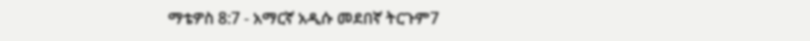ማቴዎስ 8:7 - አማርኛ አዲሱ መደበኛ ትርጉም7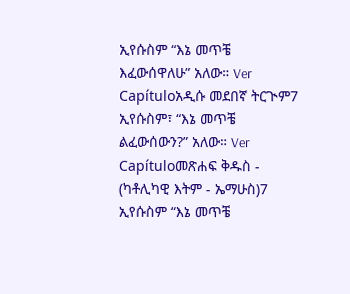ኢየሱስም “እኔ መጥቼ እፈውሰዋለሁ” አለው። Ver Capítuloአዲሱ መደበኛ ትርጒም7 ኢየሱስም፣ “እኔ መጥቼ ልፈውሰውን?” አለው። Ver Capítuloመጽሐፍ ቅዱስ - (ካቶሊካዊ እትም - ኤማሁስ)7 ኢየሱስም “እኔ መጥቼ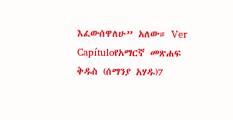እፈውሰዋለሁ” አለው። Ver Capítuloየአማርኛ መጽሐፍ ቅዱስ (ሰማንያ አሃዱ)7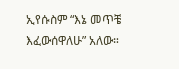ኢየሱስም “እኔ መጥቼ እፈውሰዋለሁ” አለው።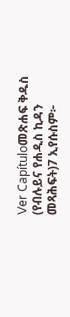Ver Capítuloመጽሐፍ ቅዱስ (የብሉይና የሐዲስ ኪዳን መጻሕፍት)7 ኢየሱስም፦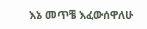እኔ መጥቼ እፈውሰዋለሁ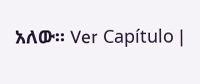አለው። Ver Capítulo |